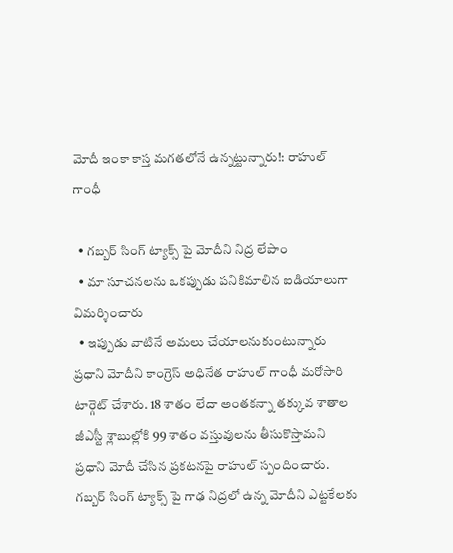మోదీ ఇంకా కాస్త మగతలోనే ఉన్నట్టున్నారు!: రాహుల్ గాంధీ

  • గబ్బర్ సింగ్ ట్యాక్స్ పై మోదీని నిద్ర లేపాం
  • మా సూచనలను ఒకప్పుడు పనికిమాలిన ఐడియాలుగా విమర్శించారు
  • ఇప్పుడు వాటినే అమలు చేయాలనుకుంటున్నారు
ప్రధాని మోదీని కాంగ్రెస్ అధినేత రాహుల్ గాంధీ మరోసారి టార్గెట్ చేశారు. 18 శాతం లేదా అంతకన్నా తక్కువ శాతాల జీఎస్టీ శ్లాబుల్లోకి 99 శాతం వస్తువులను తీసుకొస్తామని ప్రధాని మోదీ చేసిన ప్రకటనపై రాహుల్ స్పందించారు. గబ్బర్ సింగ్ ట్యాక్స్ పై గాఢ నిద్రలో ఉన్న మోదీని ఎట్టకేలకు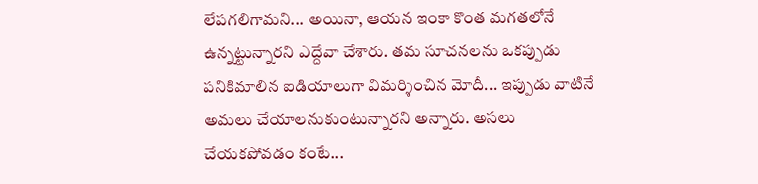లేపగలిగామని... అయినా, ఆయన ఇంకా కొంత మగతలోనే ఉన్నట్టున్నారని ఎద్దేవా చేశారు. తమ సూచనలను ఒకప్పుడు పనికిమాలిన ఐడియాలుగా విమర్శించిన మోదీ... ఇప్పుడు వాటినే అమలు చేయాలనుకుంటున్నారని అన్నారు. అసలు చేయకపోవడం కంటే...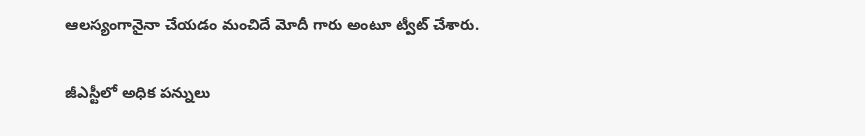ఆలస్యంగానైనా చేయడం మంచిదే మోదీ గారు అంటూ ట్వీట్ చేశారు.

జీఎస్టీలో అధిక పన్నులు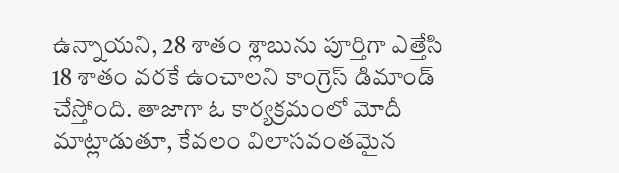ఉన్నాయని, 28 శాతం శ్లాబును పూర్తిగా ఎత్తేసి 18 శాతం వరకే ఉంచాలని కాంగ్రెస్ డిమాండ్ చేస్తోంది. తాజాగా ఓ కార్యక్రమంలో మోదీ మాట్లాడుతూ, కేవలం విలాసవంతమైన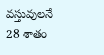వస్తువులనే 28 శాతం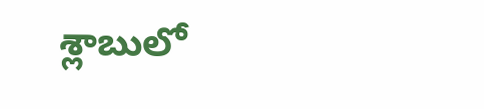శ్లాబులో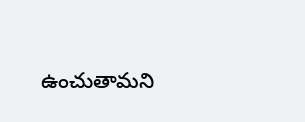ఉంచుతామని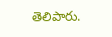తెలిపారు.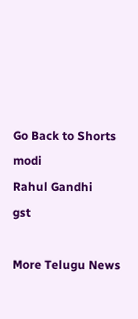Go Back to Shorts
modi
Rahul Gandhi
gst

More Telugu News